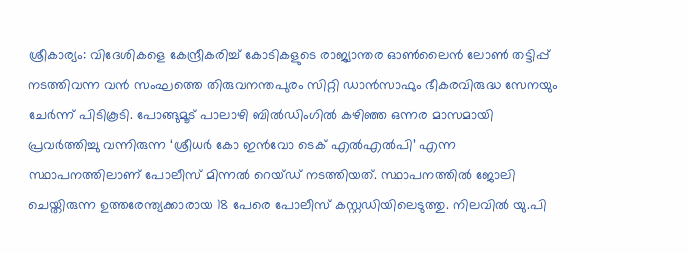ശ്രീകാര്യം: വിദേശികളെ കേന്ദ്രീകരിച്ച് കോടികളുടെ രാജ്യാന്തര ഓൺലൈൻ ലോൺ തട്ടിപ്പ് നടത്തിവന്ന വൻ സംഘത്തെ തിരുവനന്തപുരം സിറ്റി ഡാൻസാഫും ഭീകരവിരുദ്ധ സേനയും ചേർന്ന് പിടികൂടി. പോങ്ങുമൂട് പാലാഴി ബിൽഡിംഗിൽ കഴിഞ്ഞ ഒന്നര മാസമായി പ്രവർത്തിച്ചു വന്നിരുന്ന ‘ശ്രീധർ കോ ഇൻവോ ടെക് എൽഎൽപി’ എന്ന സ്ഥാപനത്തിലാണ് പോലീസ് മിന്നൽ റെയ്ഡ് നടത്തിയത്. സ്ഥാപനത്തിൽ ജോലി ചെയ്തിരുന്ന ഉത്തരേന്ത്യക്കാരായ 18 പേരെ പോലീസ് കസ്റ്റഡിയിലെടുത്തു. നിലവിൽ യു.പി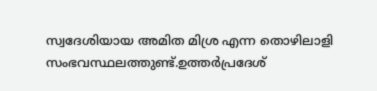സ്വദേശിയായ അമിത മിശ്ര എന്ന തൊഴിലാളി സംഭവസ്ഥലത്തുണ്ട്.ഉത്തർപ്രദേശ്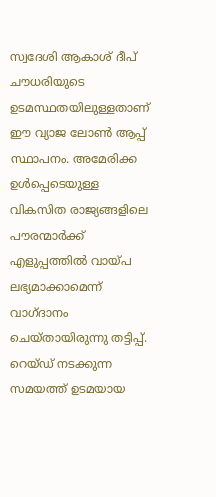സ്വദേശി ആകാശ് ദീപ് ചൗധരിയുടെ ഉടമസ്ഥതയിലുള്ളതാണ് ഈ വ്യാജ ലോൺ ആപ്പ് സ്ഥാപനം. അമേരിക്ക ഉൾപ്പെടെയുള്ള വികസിത രാജ്യങ്ങളിലെ പൗരന്മാർക്ക് എളുപ്പത്തിൽ വായ്പ ലഭ്യമാക്കാമെന്ന് വാഗ്ദാനം ചെയ്തായിരുന്നു തട്ടിപ്പ്. റെയ്ഡ് നടക്കുന്ന സമയത്ത് ഉടമയായ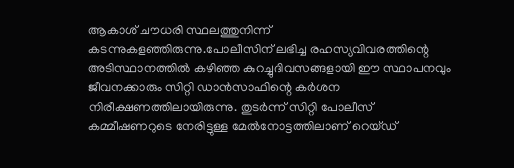ആകാശ് ചൗധരി സ്ഥലത്തുനിന്ന് കടന്നുകളഞ്ഞിരുന്നു.പോലീസിന് ലഭിച്ച രഹസ്യവിവരത്തിന്റെ അടിസ്ഥാനത്തിൽ കഴിഞ്ഞ കുറച്ചുദിവസങ്ങളായി ഈ സ്ഥാപനവും ജീവനക്കാരും സിറ്റി ഡാൻസാഫിന്റെ കർശന നിരീക്ഷണത്തിലായിരുന്നു. തുടർന്ന് സിറ്റി പോലീസ് കമ്മീഷണറുടെ നേരിട്ടുള്ള മേൽനോട്ടത്തിലാണ് റെയ്ഡ്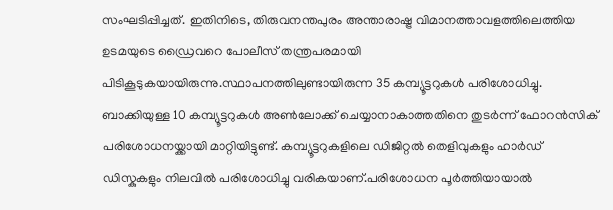സംഘടിപ്പിച്ചത്. ഇതിനിടെ, തിരുവനന്തപുരം അന്താരാഷ്ട്ര വിമാനത്താവളത്തിലെത്തിയ ഉടമയുടെ ഡ്രൈവറെ പോലീസ് തന്ത്രപരമായി പിടികൂടുകയായിരുന്നു.സ്ഥാപനത്തിലുണ്ടായിരുന്ന 35 കമ്പ്യൂട്ടറുകൾ പരിശോധിച്ചു. ബാക്കിയുള്ള 10 കമ്പ്യൂട്ടറുകൾ അൺലോക്ക് ചെയ്യാനാകാത്തതിനെ തുടർന്ന് ഫോറൻസിക് പരിശോധനയ്ക്കായി മാറ്റിയിട്ടുണ്ട്. കമ്പ്യൂട്ടറുകളിലെ ഡിജിറ്റൽ തെളിവുകളും ഹാർഡ് ഡിസ്കുകളും നിലവിൽ പരിശോധിച്ചു വരികയാണ്.പരിശോധന പൂർത്തിയായാൽ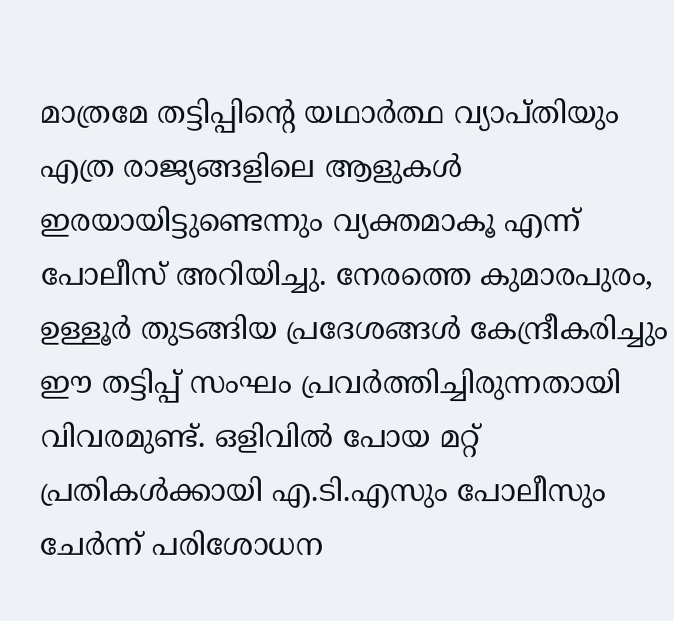മാത്രമേ തട്ടിപ്പിന്റെ യഥാർത്ഥ വ്യാപ്തിയും എത്ര രാജ്യങ്ങളിലെ ആളുകൾ ഇരയായിട്ടുണ്ടെന്നും വ്യക്തമാകൂ എന്ന് പോലീസ് അറിയിച്ചു. നേരത്തെ കുമാരപുരം, ഉള്ളൂർ തുടങ്ങിയ പ്രദേശങ്ങൾ കേന്ദ്രീകരിച്ചും ഈ തട്ടിപ്പ് സംഘം പ്രവർത്തിച്ചിരുന്നതായി വിവരമുണ്ട്. ഒളിവിൽ പോയ മറ്റ് പ്രതികൾക്കായി എ.ടി.എസും പോലീസും ചേർന്ന് പരിശോധന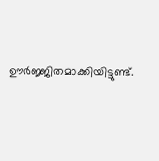ഊർജ്ജിതമാക്കിയിട്ടുണ്ട്.